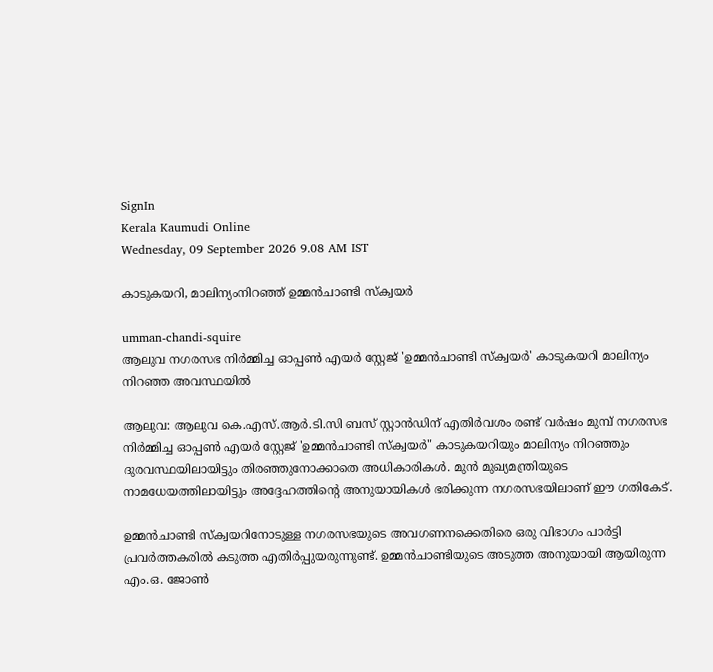SignIn
Kerala Kaumudi Online
Wednesday, 09 September 2026 9.08 AM IST

കാടുകയറി, മാലിന്യംനിറഞ്ഞ് ഉമ്മൻചാണ്ടി സ്ക്വയർ

umman-chandi-squire
ആലുവ നഗരസഭ നിർമ്മിച്ച ഓപ്പൺ എയർ സ്റ്റേജ് 'ഉമ്മൻചാണ്ടി സ്ക്വയർ' കാടുകയറി മാലിന്യം നിറഞ്ഞ അവസ്ഥയിൽ

ആലുവ: ആലുവ കെ.എസ്.ആർ.ടി.സി ബസ് സ്റ്റാൻഡിന് എതിർവശം രണ്ട് വർഷം മുമ്പ് നഗരസഭ നിർമ്മിച്ച ഓപ്പൺ എയർ സ്റ്റേജ് 'ഉമ്മൻചാണ്ടി സ്ക്വയർ" കാടുകയറിയും മാലിന്യം നിറഞ്ഞും ദുരവസ്ഥയിലായിട്ടും തിരഞ്ഞുനോക്കാതെ അധികാരികൾ. മുൻ മുഖ്യമന്ത്രിയുടെ നാമധേയത്തിലായിട്ടും അദ്ദേഹത്തിന്റെ അനുയായികൾ ഭരിക്കുന്ന നഗരസഭയിലാണ് ഈ ഗതികേട്.

ഉമ്മൻചാണ്ടി സ്ക്വയറിനോടുള്ള നഗരസഭയുടെ അവഗണനക്കെതിരെ ഒരു വിഭാഗം പാർട്ടി പ്രവർത്തകരിൽ കടുത്ത എതിർപ്പുയരുന്നുണ്ട്. ഉമ്മൻചാണ്ടിയുടെ അടുത്ത അനുയായി ആയിരുന്ന എം.ഒ. ജോൺ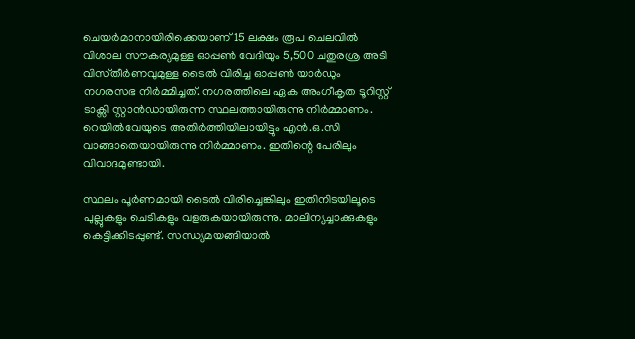ചെയർമാനായിരിക്കെയാണ് 15 ലക്ഷം രൂപ ചെലവിൽ വിശാല സൗകര്യമുള്ള ഓപ്പൺ വേദിയും 5,500 ചതുരശ്ര അടി വിസ്‌തീർണവുമുള്ള ടൈൽ വിരിച്ച ഓപ്പൺ യാർഡും നഗരസഭ നിർമ്മിച്ചത്. നഗരത്തിലെ ഏക അംഗീകൃത ടൂറിസ്റ്റ് ടാക്സി സ്റ്റാൻഡായിരുന്ന സ്ഥലത്തായിരുന്നു നിർമ്മാണം. റെയിൽവേയുടെ അതിർത്തിയിലായിട്ടും എൻ.ഒ.സി വാങ്ങാതെയായിരുന്നു നിർമ്മാണം. ഇതിന്റെ പേരിലും വിവാദമുണ്ടായി.

സ്ഥലം പൂർണമായി ടൈൽ വിരിച്ചെങ്കിലും ഇതിനിടയിലൂടെ പുല്ലുകളും ചെടികളും വളരുകയായിരുന്നു. മാലിന്യച്ചാക്കുകളും കെട്ടിക്കിടപ്പുണ്ട്. സന്ധ്യമയങ്ങിയാൽ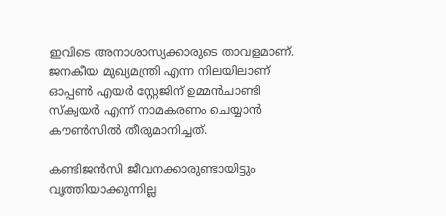ഇവിടെ അനാശാസ്യക്കാരുടെ താവളമാണ്. ജനകീയ മുഖ്യമന്ത്രി എന്ന നിലയിലാണ് ഓപ്പൺ എയർ സ്റ്റേജിന് ഉമ്മൻചാണ്ടി സ്ക്വയർ എന്ന് നാമകരണം ചെയ്യാൻ കൗൺസിൽ തീരുമാനിച്ചത്.

കണ്ടിജൻസി ജീവനക്കാരുണ്ടായിട്ടും വൃത്തിയാക്കുന്നില്ല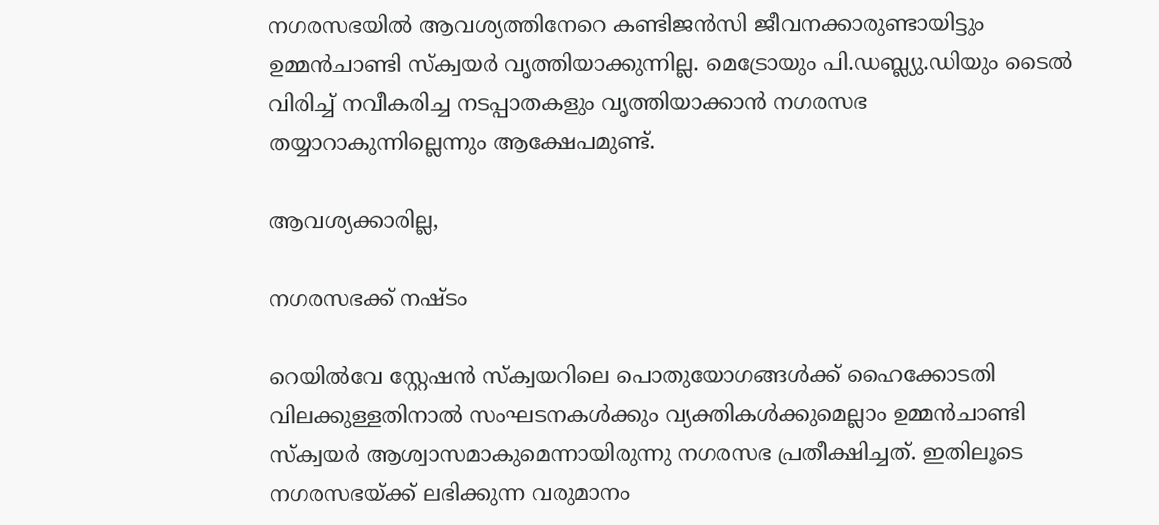നഗരസഭയിൽ ആവശ്യത്തിനേറെ കണ്ടിജൻസി ജീവനക്കാരുണ്ടായിട്ടും ഉമ്മൻചാണ്ടി സ്ക്വയർ വൃത്തിയാക്കുന്നില്ല. മെട്രോയും പി.ഡബ്ല്യു.ഡിയും ടൈൽ വിരിച്ച് നവീകരിച്ച നടപ്പാതകളും വൃത്തിയാക്കാൻ നഗരസഭ തയ്യാറാകുന്നില്ലെന്നും ആക്ഷേപമുണ്ട്.

ആവശ്യക്കാരില്ല,

നഗരസഭക്ക് നഷ്ടം

റെയിൽവേ സ്റ്റേഷൻ സ്ക്വയറിലെ പൊതുയോഗങ്ങൾക്ക് ഹൈക്കോടതി വിലക്കുള്ളതിനാൽ സംഘടനകൾക്കും വ്യക്തികൾക്കുമെല്ലാം ഉമ്മൻചാണ്ടി സ്ക്വയർ ആശ്വാസമാകുമെന്നായിരുന്നു നഗരസഭ പ്രതീക്ഷിച്ചത്. ഇതിലൂടെ നഗരസഭയ്ക്ക് ലഭിക്കുന്ന വരുമാനം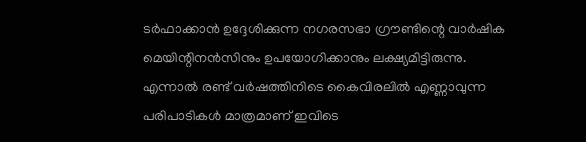ടർഫാക്കാൻ ഉദ്ദേശിക്കുന്ന നഗരസഭാ ഗ്രൗണ്ടിന്റെ വാർഷിക മെയിന്റിനൻസിനും ഉപയോഗിക്കാനും ലക്ഷ്യമിട്ടിരുന്നു. എന്നാൽ രണ്ട് വർഷത്തിനിടെ കൈവിരലിൽ എണ്ണാവുന്ന പരിപാടികൾ മാത്രമാണ് ഇവിടെ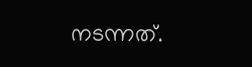നടന്നത്.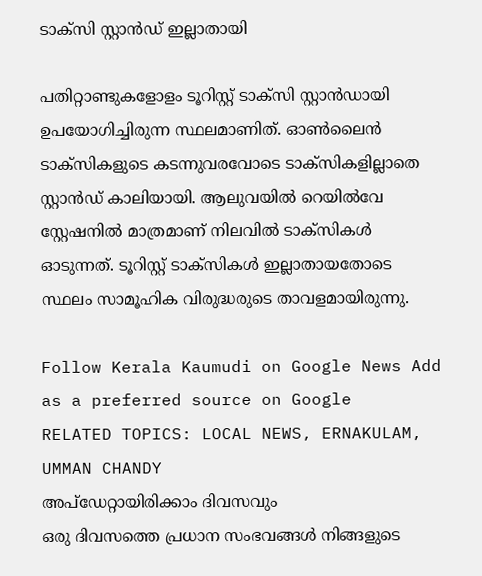ടാക്സി സ്റ്റാൻ‌‌ഡ് ഇല്ലാതായി

പതിറ്റാണ്ടുകളോളം ടൂറിസ്റ്റ് ടാക്സി സ്റ്റാൻഡായി ഉപയോഗിച്ചിരുന്ന സ്ഥലമാണിത്. ഓൺലൈൻ ടാക്സികളുടെ കടന്നുവരവോടെ ടാക്സികളില്ലാതെ സ്റ്റാൻഡ് കാലിയായി. ആലുവയിൽ റെയിൽവേ സ്റ്റേഷനിൽ മാത്രമാണ് നിലവിൽ ടാക്സികൾ ഓടുന്നത്. ടൂറിസ്റ്റ് ടാക്സികൾ ഇല്ലാതായതോടെ സ്ഥലം സാമൂഹിക വിരുദ്ധരുടെ താവളമായിരുന്നു.

Follow Kerala Kaumudi on Google News Add as a preferred source on Google
RELATED TOPICS: LOCAL NEWS, ERNAKULAM, UMMAN CHANDY
അപ്ഡേറ്റായിരിക്കാം ദിവസവും
ഒരു ദിവസത്തെ പ്രധാന സംഭവങ്ങൾ നിങ്ങളുടെ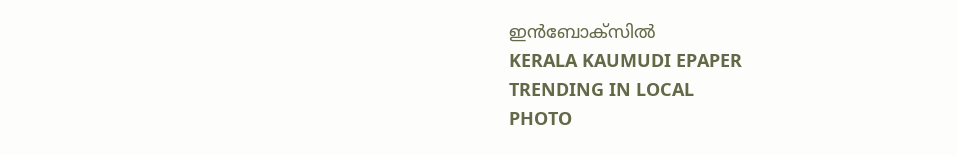ഇൻബോക്സിൽ
KERALA KAUMUDI EPAPER
TRENDING IN LOCAL
PHOTO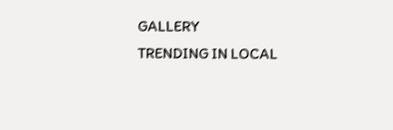GALLERY
TRENDING IN LOCAL